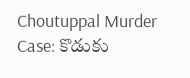Choutuppal Murder Case: కొడుకు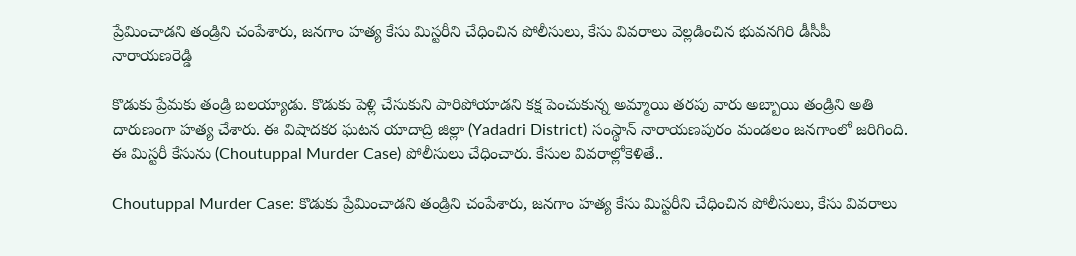ప్రేమించాడని తండ్రిని చంపేశారు, జనగాం హత్య కేసు మిస్టరీని చేధించిన పోలీసులు, కేసు వివరాలు వెల్లడించిన భువనగిరి డీసీపీ నారాయణరెడ్డి

కొడుకు ప్రేమకు తండ్రి బలయ్యాడు. కొడుకు పెళ్లి చేసుకుని పారిపోయాడని కక్ష పెంచుకున్న అమ్మాయి తరపు వారు అబ్బాయి తండ్రిని అతి దారుణంగా హత్య చేశారు. ఈ విషాదకర ఘటన యాదాద్రి జిల్లా (Yadadri District) సంస్థాన్ నారాయణపురం మండలం జనగాంలో జరిగింది. ఈ మిస్టరీ కేసును (Choutuppal Murder Case) పోలీసులు చేధించారు. కేసుల వివరాల్లోకెళితే..

Choutuppal Murder Case: కొడుకు ప్రేమించాడని తండ్రిని చంపేశారు, జనగాం హత్య కేసు మిస్టరీని చేధించిన పోలీసులు, కేసు వివరాలు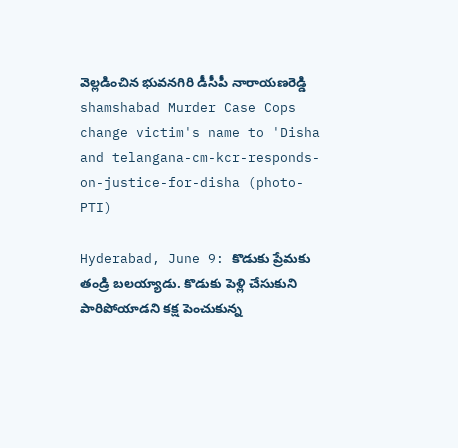వెల్లడించిన భువనగిరి డీసీపీ నారాయణరెడ్డి
shamshabad Murder Case Cops change victim's name to 'Disha and telangana-cm-kcr-responds-on-justice-for-disha (photo-PTI)

Hyderabad, June 9: కొడుకు ప్రేమకు తండ్రి బలయ్యాడు. కొడుకు పెళ్లి చేసుకుని పారిపోయాడని కక్ష పెంచుకున్న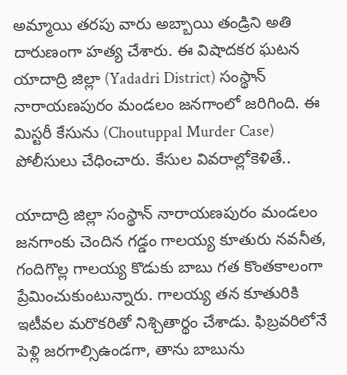అమ్మాయి తరపు వారు అబ్బాయి తండ్రిని అతి దారుణంగా హత్య చేశారు. ఈ విషాదకర ఘటన యాదాద్రి జిల్లా (Yadadri District) సంస్థాన్ నారాయణపురం మండలం జనగాంలో జరిగింది. ఈ మిస్టరీ కేసును (Choutuppal Murder Case) పోలీసులు చేధించారు. కేసుల వివరాల్లోకెళితే..

యాదాద్రి జిల్లా సంస్థాన్ నారాయణపురం మండలం జనగాంకు చెందిన గడ్డం గాలయ్య కూతురు నవనీత, గందిగొల్ల గాలయ్య కొడుకు బాబు గత కొంతకాలంగా ప్రేమించుకుంటున్నారు. గాలయ్య తన కూతురికి ఇటీవల మరొకరితో నిశ్చితార్థం చేశాడు. ఫిబ్రవరిలోనే పెళ్లి జరగాల్సిఉండగా, తాను బాబును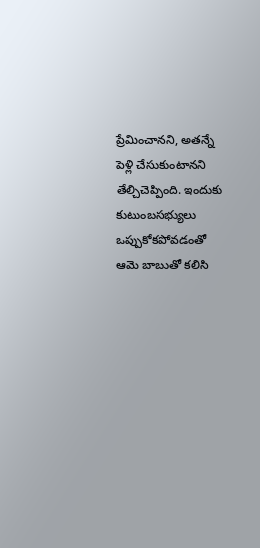ప్రేమించానని, అతన్నే పెళ్లి చేసుకుంటానని తేల్చిచెప్పింది. ఇందుకు కుటుంబసభ్యులు ఒప్పుకోకపోవడంతో ఆమె బాబుతో కలిసి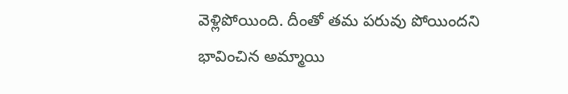వెళ్లిపోయింది. దీంతో తమ పరువు పోయిందని భావించిన అమ్మాయి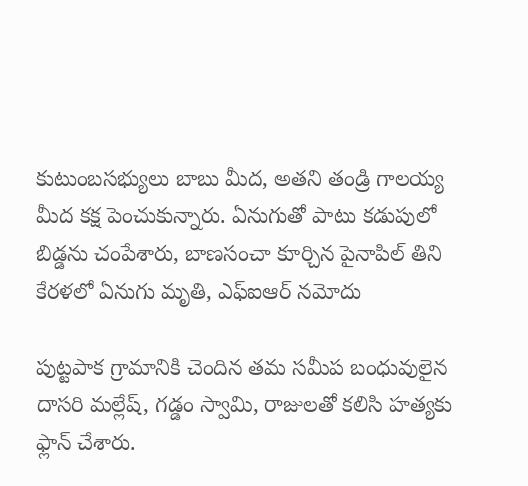కుటుంబసభ్యులు బాబు మీద, అతని తండ్రి గాలయ్య మీద కక్ష పెంచుకున్నారు. ఏనుగుతో పాటు కడుపులో బిడ్డను చంపేశారు, బాణసంచా కూర్చిన పైనాపిల్‌ తిని కేరళలో ఏనుగు మృతి, ఎఫ్‌‌ఐఆర్ నమోదు

పుట్టపాక గ్రామానికి చెందిన తమ సమీప బంధువులైన దాసరి మల్లేష్, గడ్డం స్వామి, రాజులతో కలిసి హత్యకు ఫ్లాన్ చేశారు.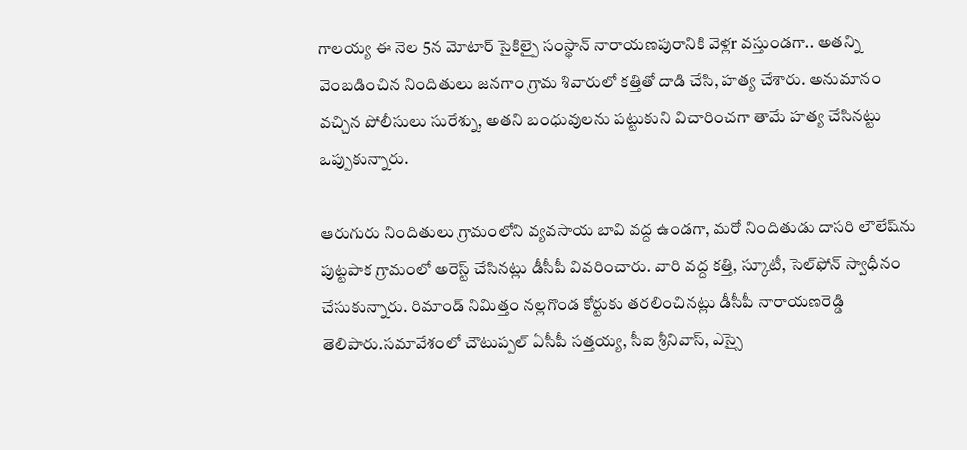గాలయ్య ఈ నెల 5న మోటార్ సైకిల్పై సంస్థాన్ నారాయణపురానికి వెళ్లr వస్తుండగా.. అతన్ని వెంబడించిన నిందితులు జనగాం గ్రామ శివారులో కత్తితో దాడి చేసి, హత్య చేశారు. అనుమానం వచ్చిన పోలీసులు సురేశ్ను, అతని బంధువులను పట్టుకుని విచారించగా తామే హత్య చేసినట్టు ఒప్పుకున్నారు.

ఆరుగురు నిందితులు గ్రామంలోని వ్యవసాయ బావి వద్ద ఉండగా, మరో నిందితుడు దాసరి లౌలేష్‌ను పుట్టపాక గ్రామంలో అరెస్ట్‌ చేసినట్లు డీసీపీ వివరించారు. వారి వద్ద కత్తి, స్కూటీ, సెల్‌ఫోన్‌ స్వాధీనం చేసుకున్నారు. రిమాండ్‌ నిమిత్తం నల్లగొండ కోర్టుకు తరలించినట్లు డీసీపీ నారాయణరెడ్డి తెలిపారు.సమావేశంలో చౌటుప్పల్‌ ఏసీపీ సత్తయ్య, సీఐ శ్రీనివాస్, ఎస్సై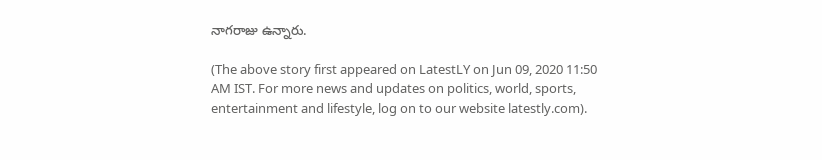నాగరాజు ఉన్నారు.

(The above story first appeared on LatestLY on Jun 09, 2020 11:50 AM IST. For more news and updates on politics, world, sports, entertainment and lifestyle, log on to our website latestly.com).